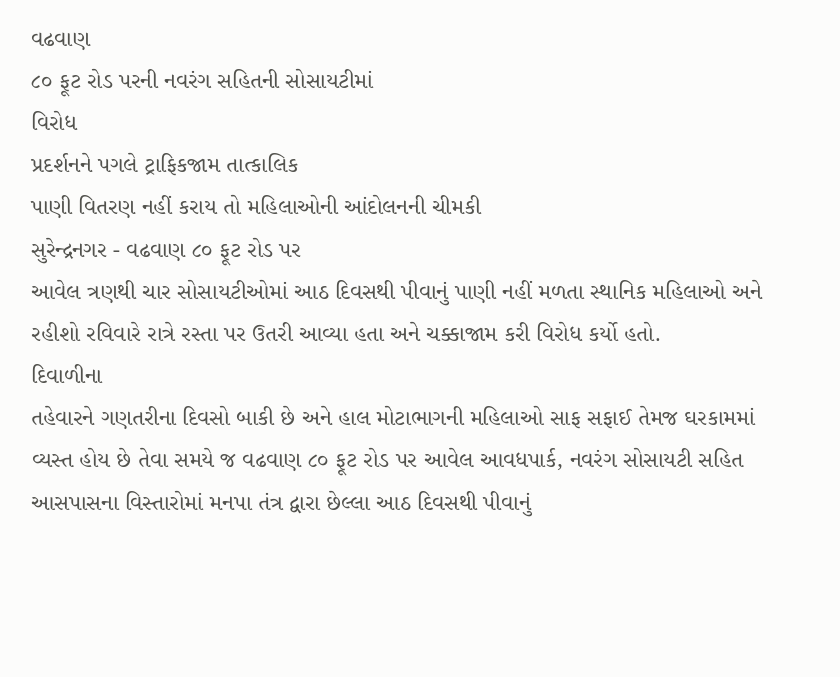વઢવાણ
૮૦ ફૂટ રોડ પરની નવરંગ સહિતની સોસાયટીમાં
વિરોધ
પ્રદર્શનને પગલે ટ્રાફિકજામ તાત્કાલિક
પાણી વિતરણ નહીં કરાય તો મહિલાઓની આંદોલનની ચીમકી
સુરેન્દ્રનગર - વઢવાણ ૮૦ ફૂટ રોડ પર
આવેલ ત્રણથી ચાર સોસાયટીઓમાં આઠ દિવસથી પીવાનું પાણી નહીં મળતા સ્થાનિક મહિલાઓ અને
રહીશો રવિવારે રાત્રે રસ્તા પર ઉતરી આવ્યા હતા અને ચક્કાજામ કરી વિરોધ કર્યો હતો.
દિવાળીના
તહેવારને ગણતરીના દિવસો બાકી છે અને હાલ મોટાભાગની મહિલાઓ સાફ સફાઈ તેમજ ઘરકામમાં
વ્યસ્ત હોય છે તેવા સમયે જ વઢવાણ ૮૦ ફૂટ રોડ પર આવેલ આવધપાર્ક, નવરંગ સોસાયટી સહિત
આસપાસના વિસ્તારોમાં મનપા તંત્ર દ્વારા છેલ્લા આઠ દિવસથી પીવાનું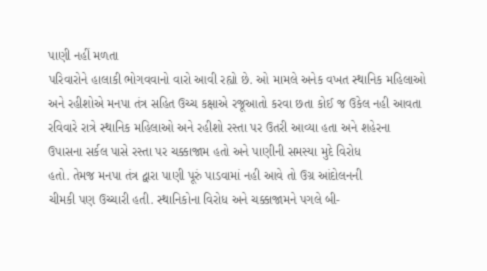પાણી નહીં મળતા
પરિવારોને હાલાકી ભોગવવાનો વારો આવી રહ્યો છે. ઓ મામલે અનેક વખત સ્થાનિક મહિલાઓ
અને રહીશોએ મનપા તંત્ર સહિત ઉચ્ચ કક્ષાએ રજૂઆતો કરવા છતા કોઈ જ ઉકેલ નહી આવતા
રવિવારે રાત્રે સ્થાનિક મહિલાઓ અને રહીશો રસ્તા પર ઉતરી આવ્યા હતા અને શહેરના
ઉપાસના સર્કલ પાસે રસ્તા પર ચક્કાજામ હતો અને પાણીની સમસ્યા મુદે વિરોધ
હતો. તેમજ મનપા તંત્ર દ્વારા પાણી પૂરું પાડવામાં નહી આવે તો ઉગ્ર આંદોલનની
ચીમકી પણ ઉચ્ચારી હતી. સ્થાનિકોના વિરોધ અને ચક્કાજામને પગલે બી-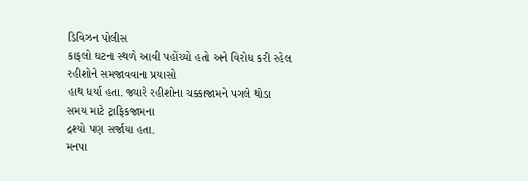ડિવિઝન પોલીસ
કાફલો ઘટના સ્થળે આવી પહોંચ્યો હતો અને વિરોધ કરી રહેલ રહીશોને સમજાવવાના પ્રયાસો
હાથ ધર્યા હતા. જ્યારે રહીશોના ચક્કાજામને પગલે થોડા સમય માટે ટ્રાફિકજામના
દ્રશ્યો પણ સર્જાયા હતા.
મનપા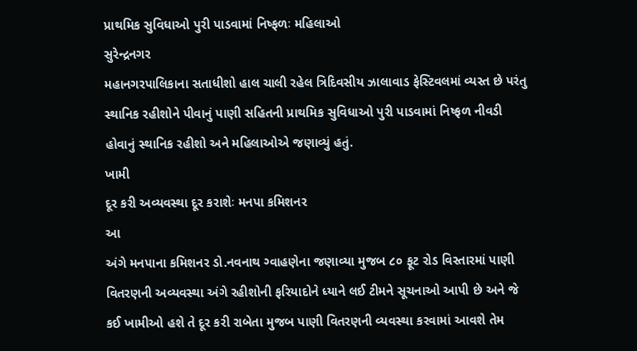પ્રાથમિક સુવિધાઓ પુરી પાડવામાં નિષ્ફળઃ મહિલાઓ
સુરેન્દ્રનગર
મહાનગરપાલિકાના સતાધીશો હાલ ચાલી રહેલ ત્રિદિવસીય ઝાલાવાડ ફેસ્ટિવલમાં વ્યસ્ત છે પરંતુ
સ્થાનિક રહીશોને પીવાનું પાણી સહિતની પ્રાથમિક સુવિધાઓ પુરી પાડવામાં નિષ્ફળ નીવડી
હોવાનું સ્થાનિક રહીશો અને મહિલાઓએ જણાવ્યું હતું.
ખામી
દૂર કરી અવ્યવસ્થા દૂર કરાશેઃ મનપા કમિશનર
આ
અંગે મનપાના કમિશનર ડો.નવનાથ ગ્વાહણેના જણાવ્યા મુજબ ૮૦ ફૂટ રોડ વિસ્તારમાં પાણી
વિતરણની અવ્યવસ્થા અંગે રહીશોની ફરિયાદોને ધ્યાને લઈ ટીમને સૂચનાઓ આપી છે અને જે
કઈ ખામીઓ હશે તે દૂર કરી રાબેતા મુજબ પાણી વિતરણની વ્યવસ્થા કરવામાં આવશે તેમ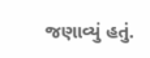જણાવ્યું હતું.